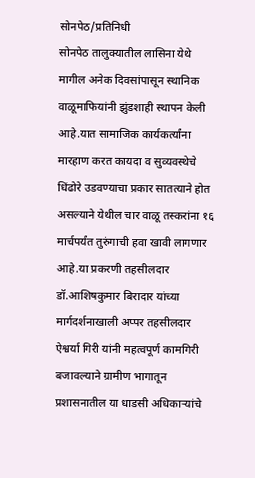सोनपेठ/प्रतिनिधी
सोनपेठ तालुक्यातील लासिना येथे मागील अनेक दिवसांपासून स्थानिक वाळूमाफियांनी झुंडशाही स्थापन केली आहे.यात सामाजिक कार्यकर्त्यांना मारहाण करत कायदा व सुव्यवस्थेचे धिंढोरे उडवण्याचा प्रकार सातत्याने होत असल्याने येथील चार वाळू तस्करांना १६ मार्चपर्यंत तुरुंगाची हवा खावी लागणार आहे.या प्रकरणी तहसीलदार डॉ.आशिषकुमार बिरादार यांच्या मार्गदर्शनाखाली अप्पर तहसीलदार ऐश्वर्या गिरी यांनी महत्वपूर्ण कामगिरी बजावल्याने ग्रामीण भागातून प्रशासनातील या धाडसी अधिकाऱ्यांचे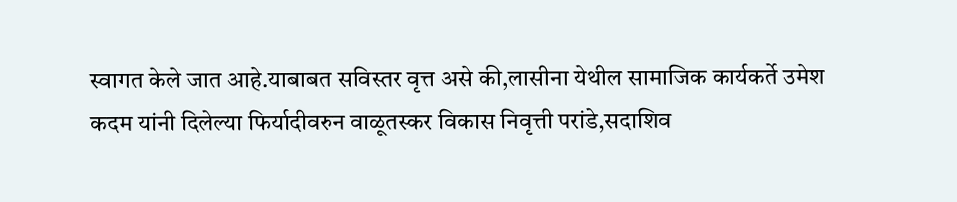स्वागत केले जात आहे.याबाबत सविस्तर वृत्त असे की,लासीना येथील सामाजिक कार्यकर्ते उमेश कदम यांनी दिलेल्या फिर्यादीवरुन वाळूतस्कर विकास निवृत्ती परांडे,सदाशिव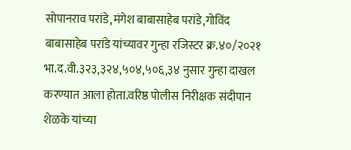सोपानराव परांडे,मंगेश बाबासाहेब परांडे,गोविंद बाबासाहेब परांडे यांच्यावर गुन्हा रजिस्टर क्र.४०/२०२१ भा.द.वी.३२३,३२४,५०४,५०६,३४ नुसार गुन्हा दाखल करण्यात आला होता.वरिष्ठ पोलीस निरीक्षक संदीपान शेळके यांच्या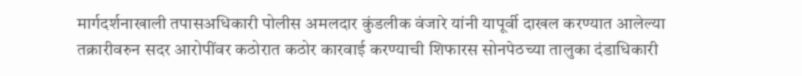मार्गदर्शनाखाली तपासअधिकारी पोलीस अमलदार कुंडलीक वंजारे यांनी यापूर्वी दाखल करण्यात आलेल्या तक्रारीवरुन सदर आरोपींवर कठोरात कठोर कारवाई करण्याची शिफारस सोनपेठच्या तालुका दंडाधिकारी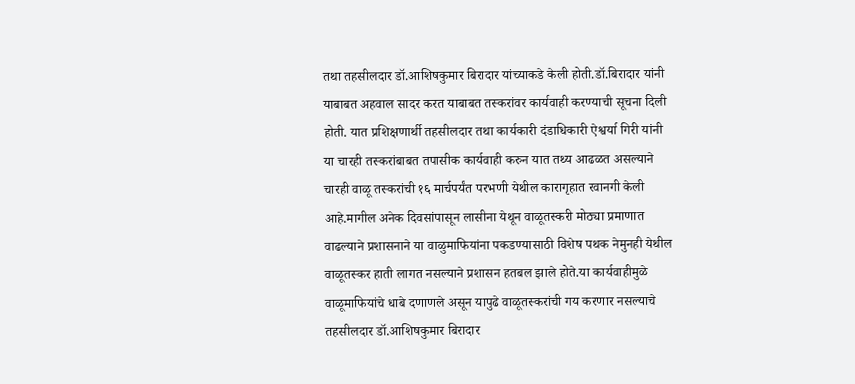तथा तहसीलदार डॉ.आशिषकुमार बिरादार यांच्याकडे केली होती.डॉ.बिरादार यांनी याबाबत अहवाल सादर करत याबाबत तस्करांवर कार्यवाही करण्याची सूचना दिली होती. यात प्रशिक्षणार्थी तहसीलदार तथा कार्यकारी दंडाधिकारी ऐश्वर्या गिरी यांनी या चारही तस्करांबाबत तपासीक कार्यवाही करुन यात तथ्य आढळत असल्याने चारही वाळू तस्करांची १६ मार्चपर्यंत परभणी येथील कारागृहात रवानगी केली आहे.मागील अनेक दिवसांपासून लासीना येथून वाळूतस्करी मोठ्या प्रमाणात वाढल्याने प्रशासनाने या वाळुमाफियांना पकडण्यासाठी विशेष पथक नेमुनही येथील वाळूतस्कर हाती लागत नसल्याने प्रशासन हतबल झाले होते.या कार्यवाहीमुळे वाळूमाफियांचे धाबे दणाणले असून यापुढे वाळूतस्करांची गय करणार नसल्याचे तहसीलदार डॉ.आशिषकुमार बिरादार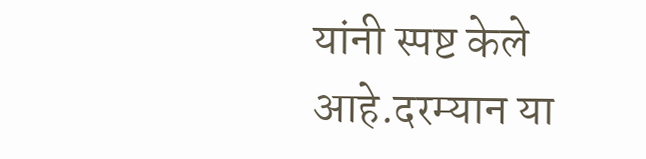यांनी स्पष्ट केले आहे.दरम्यान या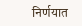निर्णयात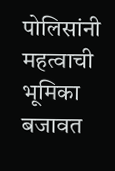पोलिसांनी महत्वाची भूमिका बजावत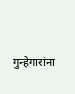गुन्हेगारांना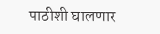पाठीशी घालणार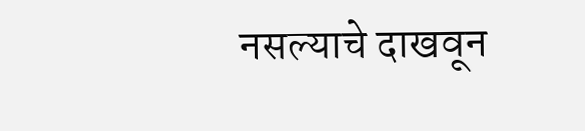नसल्याचे दाखवून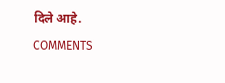दिले आहे.
COMMENTS